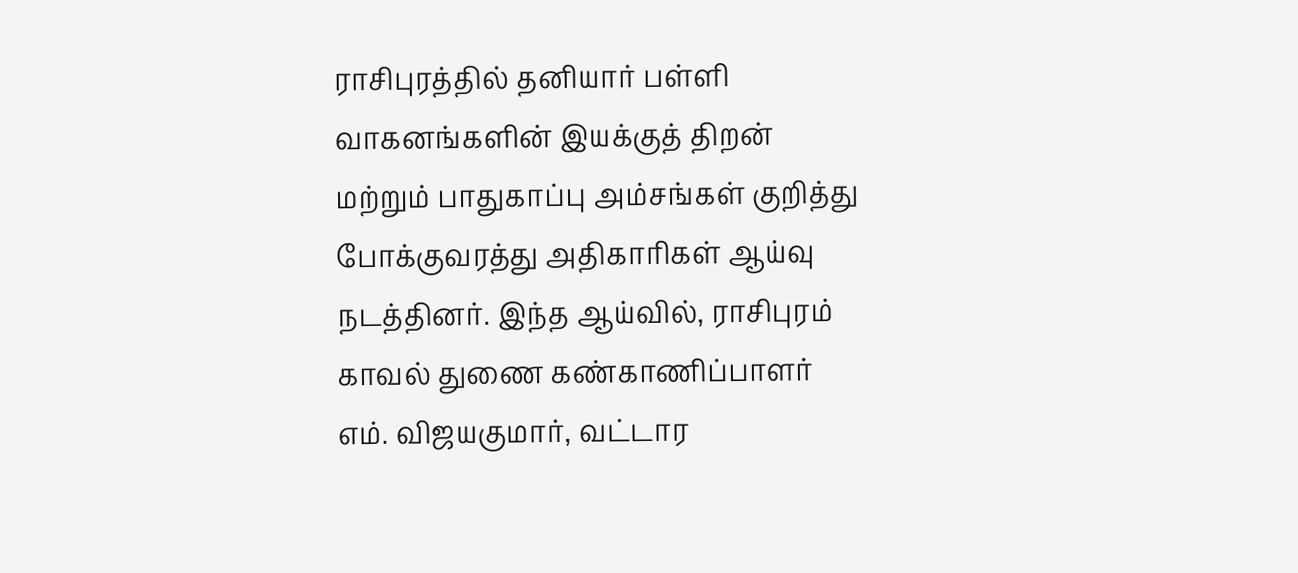ராசிபுரத்தில் தனியார் பள்ளி வாகனங்களின் இயக்குத் திறன் மற்றும் பாதுகாப்பு அம்சங்கள் குறித்து
போக்குவரத்து அதிகாரிகள் ஆய்வு நடத்தினர். இந்த ஆய்வில், ராசிபுரம் காவல் துணை கண்காணிப்பாளர் எம். விஜயகுமார், வட்டார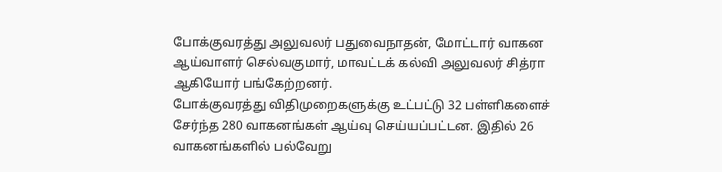போக்குவரத்து அலுவலர் பதுவைநாதன், மோட்டார் வாகன ஆய்வாளர் செல்வகுமார், மாவட்டக் கல்வி அலுவலர் சித்ரா ஆகியோர் பங்கேற்றனர்.
போக்குவரத்து விதிமுறைகளுக்கு உட்பட்டு 32 பள்ளிகளைச் சேர்ந்த 280 வாகனங்கள் ஆய்வு செய்யப்பட்டன. இதில் 26 வாகனங்களில் பல்வேறு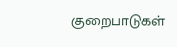குறைபாடுகள்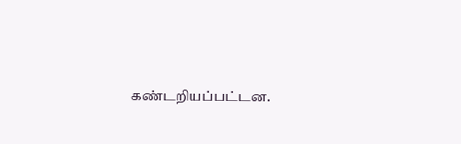கண்டறியப்பட்டன.